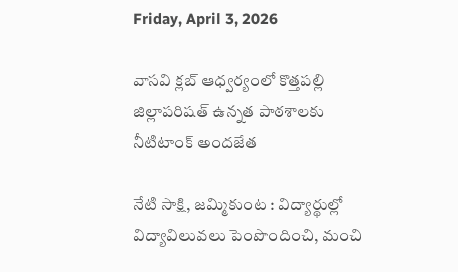Friday, April 3, 2026

వాసవి క్లబ్ ఆధ్వర్యంలో కొత్తపల్లి జిల్లాపరిషత్ ఉన్నత పాఠశాలకు నీటిటాంక్ అందజేత

నేటి సాక్షి, జమ్మికుంట : విద్యార్థుల్లో విద్యావిలువలు పెంపొందించి, మంచి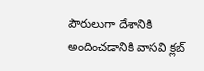పౌరులుగా దేశానికి అందించడానికి వాసవి క్లబ్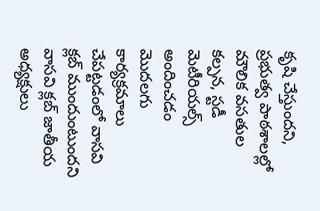కృషి చేస్తుందని, ప్రభుత్వ పాఠశాలల్లో మౌలిక వసతుల కల్పన, స్టడీ మెటీరియల్స్ అందించడం మొదలగు కార్యక్రమాలు చేపట్టడంలో వాసవి క్లబ్ ముందుంటుందని వాసవి క్లబ్ జాతీయ అధ్యక్షులు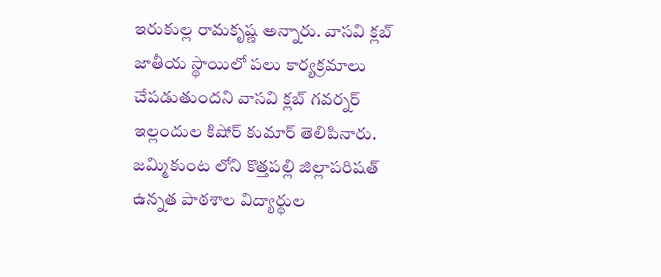ఇరుకుల్ల రామకృష్ణ అన్నారు. వాసవి క్లబ్ జాతీయ స్థాయిలో పలు కార్యక్రమాలు చేపడుతుందని వాసవి క్లబ్ గవర్నర్ ఇల్లందుల కిషోర్ కుమార్ తెలిపినారు. జమ్మికుంట లోని కొత్తపల్లి జిల్లాపరిషత్ ఉన్నత పాఠశాల విద్యార్థుల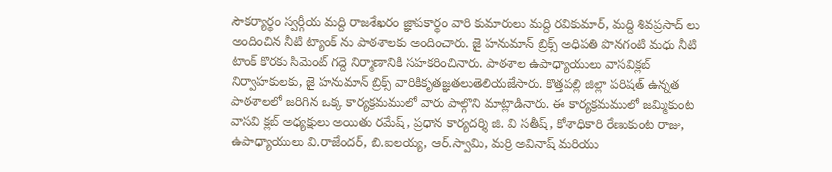సౌకర్యార్థం స్వర్గీయ మద్ది రాజశేఖరం జ్ఞాపకార్థం వారి కుమారులు మద్ది రవికుమార్, మద్ది శివప్రసాద్ లు అందించిన నీటి ట్యాంక్ ను పాఠశాలకు అందించారు. జై హనుమాన్ బ్రిక్స్ అధిపతి పొనగంటి మధు నీటి టాంక్ కొరకు సిమెంట్ గద్దె నిర్మాణానికి సహకరించినారు. పాఠశాల ఉపాధ్యాయులు వాసవిక్లబ్ నిర్వాహకులకు, జై హనుమాన్ బ్రిక్స్ వారికికృతజ్ఞతలుతెలియజేసారు. కొత్తపల్లి జిల్లా పరిషత్ ఉన్నత పాఠశాలలో జరిగిన ఒక్క కార్యక్రమములో వారు పాల్గొని మాట్లాడినారు. ఈ కార్యక్రమములో జమ్మికుంట వాసవి క్లబ్ అధ్యక్షులు అయితు రమేష్, ప్రధాన కార్యదర్శి జి. వి సతీష్, కోశాధికారి రేణుకుంట రాజు, ఉపాధ్యాయులు వి.రాజేందర్, బి.ఐలయ్య, ఆర్.స్వామి, మర్రి అవినాష్ మరియు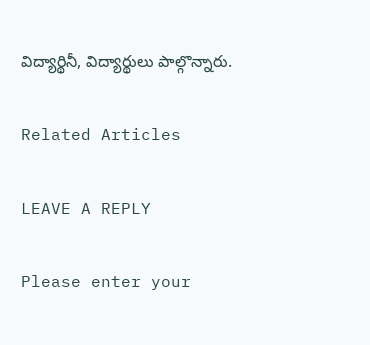విద్యార్థినీ, విద్యార్థులు పాల్గొన్నారు.

Related Articles

LEAVE A REPLY

Please enter your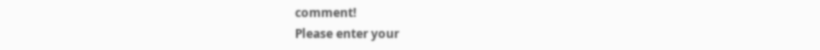comment!
Please enter your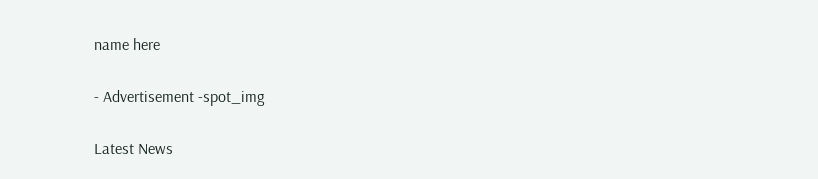name here

- Advertisement -spot_img

Latest News